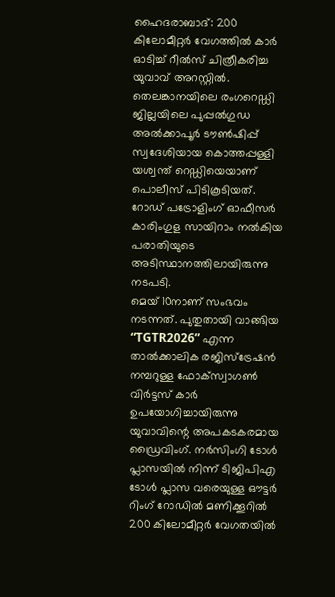ഹൈദരാബാദ്: 200 കിലോമീറ്റർ വേഗത്തിൽ കാർ ഓടിച്ച് റീൽസ് ചിത്രീകരിച്ച യുവാവ് അറസ്റ്റിൽ. തെലങ്കാനയിലെ രംഗറെഡ്ഡി ജില്ലയിലെ പുപ്പൽഗുഡ അൽക്കാപൂർ ടൗൺഷിപ്പ് സ്വദേശിയായ കൊത്തപ്പള്ളി യശ്വന്ത് റെഡ്ഡിയെയാണ് പൊലീസ് പിടികൂടിയത്. റോഡ് പട്രോളിംഗ് ഓഫീസർ കാരിംഗുള സായിറാം നൽകിയ പരാതിയുടെ അടിസ്ഥാനത്തിലായിരുന്നു നടപടി.
മെയ് 10നാണ് സംഭവം നടന്നത്. പുതുതായി വാങ്ങിയ “TGTR2026” എന്ന താൽക്കാലിക രജിസ്ട്രേഷൻ നമ്പറുള്ള ഫോക്സ്വാഗൺ വിർട്ടസ് കാർ ഉപയോഗിച്ചായിരുന്നു യുവാവിന്റെ അപകടകരമായ ഡ്രൈവിംഗ്. നർസിംഗി ടോൾ പ്ലാസയിൽ നിന്ന് ടിജിപിഎ ടോൾ പ്ലാസ വരെയുള്ള ഔട്ടർ റിംഗ് റോഡിൽ മണിക്കൂറിൽ 200 കിലോമീറ്റർ വേഗതയിൽ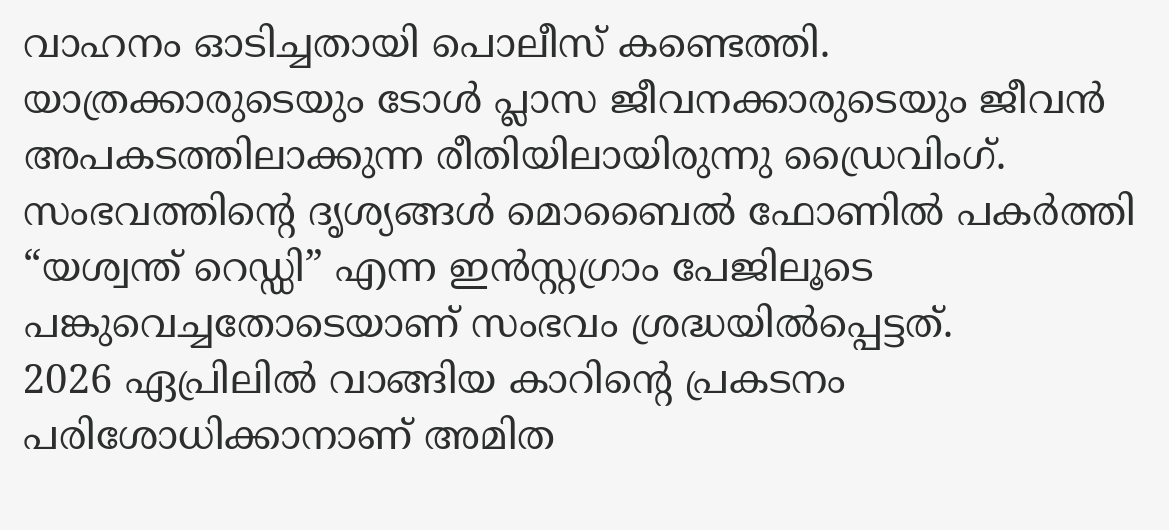വാഹനം ഓടിച്ചതായി പൊലീസ് കണ്ടെത്തി.
യാത്രക്കാരുടെയും ടോൾ പ്ലാസ ജീവനക്കാരുടെയും ജീവൻ അപകടത്തിലാക്കുന്ന രീതിയിലായിരുന്നു ഡ്രൈവിംഗ്. സംഭവത്തിന്റെ ദൃശ്യങ്ങൾ മൊബൈൽ ഫോണിൽ പകർത്തി “യശ്വന്ത് റെഡ്ഡി” എന്ന ഇൻസ്റ്റഗ്രാം പേജിലൂടെ പങ്കുവെച്ചതോടെയാണ് സംഭവം ശ്രദ്ധയിൽപ്പെട്ടത്.
2026 ഏപ്രിലിൽ വാങ്ങിയ കാറിന്റെ പ്രകടനം പരിശോധിക്കാനാണ് അമിത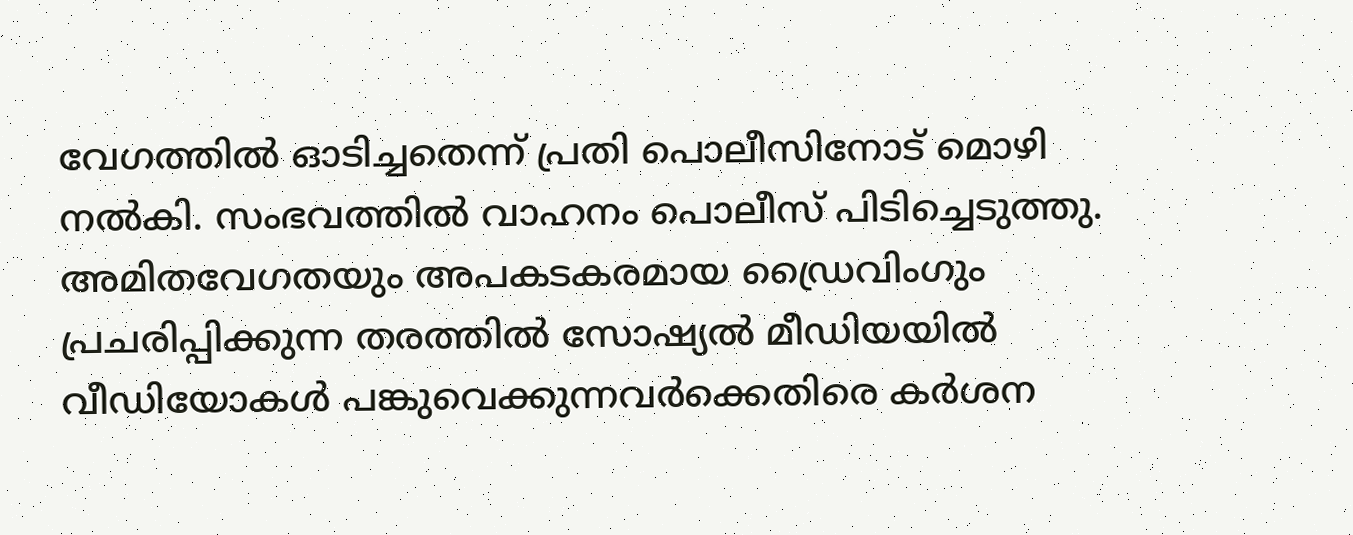വേഗത്തിൽ ഓടിച്ചതെന്ന് പ്രതി പൊലീസിനോട് മൊഴി നൽകി. സംഭവത്തിൽ വാഹനം പൊലീസ് പിടിച്ചെടുത്തു.
അമിതവേഗതയും അപകടകരമായ ഡ്രൈവിംഗും പ്രചരിപ്പിക്കുന്ന തരത്തിൽ സോഷ്യൽ മീഡിയയിൽ വീഡിയോകൾ പങ്കുവെക്കുന്നവർക്കെതിരെ കർശന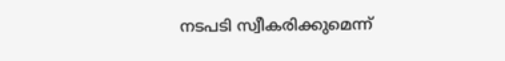നടപടി സ്വീകരിക്കുമെന്ന്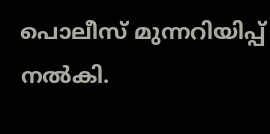പൊലീസ് മുന്നറിയിപ്പ് നൽകി.